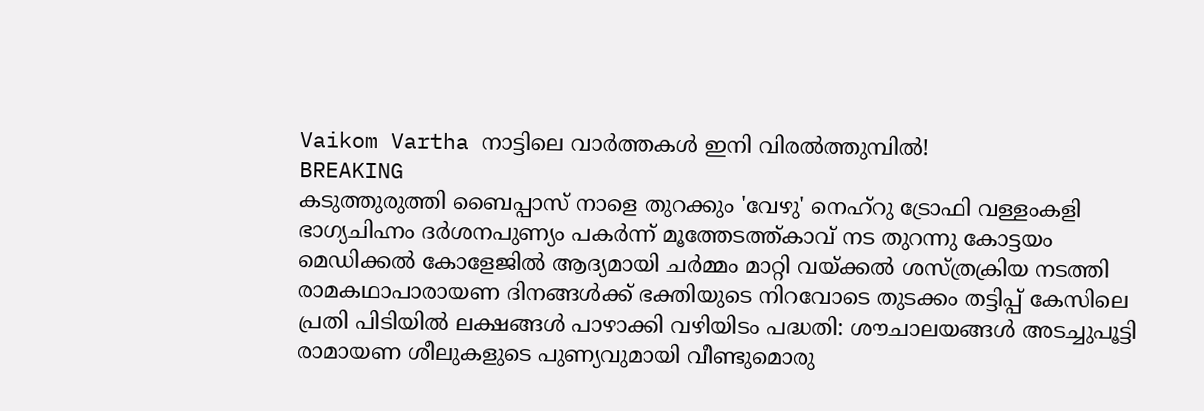Vaikom Vartha നാട്ടിലെ വാർത്തകൾ ഇനി വിരൽത്തുമ്പിൽ!
BREAKING
കടുത്തുരുത്തി ബൈപ്പാസ് നാളെ തുറക്കും 'വേഴു' നെഹ്‌റു ട്രോഫി വള്ളംകളി ഭാഗ്യചിഹ്നം ദർശനപുണ്യം പകർന്ന് മൂത്തേടത്ത്കാവ് നട തുറന്നു കോട്ടയം മെഡിക്കൽ കോളേജിൽ ആദ്യമായി ചർമ്മം മാറ്റി വയ്ക്കൽ ശസ്ത്രക്രിയ നടത്തി രാമകഥാപാരായണ ദിനങ്ങൾക്ക് ഭക്തിയുടെ നിറവോടെ തുടക്കം തട്ടിപ്പ് കേസിലെ പ്രതി പിടിയിൽ ലക്ഷങ്ങൾ പാഴാക്കി വഴിയിടം പദ്ധതി: ശൗചാലയങ്ങൾ അടച്ചുപൂട്ടി രാമായണ ശീലുകളുടെ പുണ്യവുമായി വീണ്ടുമൊരു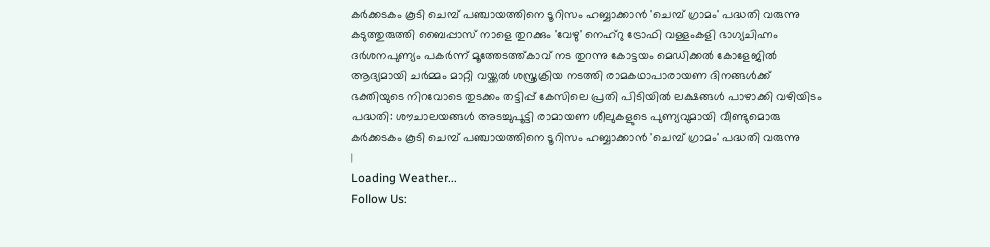കർക്കടകം കൂടി ചെമ്പ് പഞ്ചായത്തിനെ ടൂറിസം ഹബ്ബാക്കാൻ 'ചെമ്പ് ഗ്രാമം' പദ്ധതി വരുന്നു കടുത്തുരുത്തി ബൈപ്പാസ് നാളെ തുറക്കും 'വേഴു' നെഹ്‌റു ട്രോഫി വള്ളംകളി ഭാഗ്യചിഹ്നം ദർശനപുണ്യം പകർന്ന് മൂത്തേടത്ത്കാവ് നട തുറന്നു കോട്ടയം മെഡിക്കൽ കോളേജിൽ ആദ്യമായി ചർമ്മം മാറ്റി വയ്ക്കൽ ശസ്ത്രക്രിയ നടത്തി രാമകഥാപാരായണ ദിനങ്ങൾക്ക് ഭക്തിയുടെ നിറവോടെ തുടക്കം തട്ടിപ്പ് കേസിലെ പ്രതി പിടിയിൽ ലക്ഷങ്ങൾ പാഴാക്കി വഴിയിടം പദ്ധതി: ശൗചാലയങ്ങൾ അടച്ചുപൂട്ടി രാമായണ ശീലുകളുടെ പുണ്യവുമായി വീണ്ടുമൊരു കർക്കടകം കൂടി ചെമ്പ് പഞ്ചായത്തിനെ ടൂറിസം ഹബ്ബാക്കാൻ 'ചെമ്പ് ഗ്രാമം' പദ്ധതി വരുന്നു
|
Loading Weather...
Follow Us: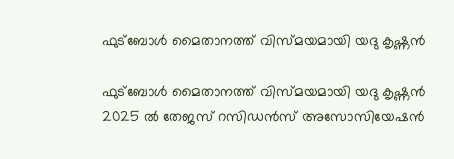ഫുട്ബോൾ മൈതാനത്ത് വിസ്മയമായി യദു കൃഷ്ണൻ

ഫുട്ബോൾ മൈതാനത്ത് വിസ്മയമായി യദു കൃഷ്ണൻ
2025 ൽ തേജസ് റസിഡൻസ് അസോസിയേഷൻ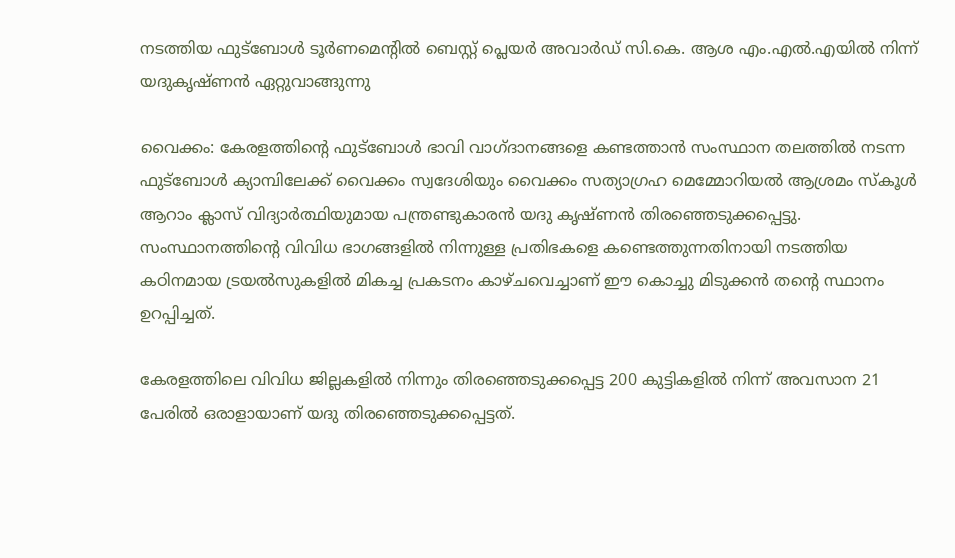നടത്തിയ ഫുട്ബോൾ ടൂർണമെൻ്റിൽ ബെസ്റ്റ് പ്ലെയർ അവാർഡ് സി.കെ. ആശ എം.എൽ.എയിൽ നിന്ന് യദുകൃഷ്ണൻ ഏറ്റുവാങ്ങുന്നു

വൈക്കം: കേരളത്തിന്റെ ഫുട്ബോൾ ഭാവി വാഗ്ദാനങ്ങളെ കണ്ടത്താൻ സംസ്ഥാന തലത്തിൽ നടന്ന ഫുട്ബോൾ ക്യാമ്പിലേക്ക് വൈക്കം സ്വദേശിയും വൈക്കം സത്യാഗ്രഹ മെമ്മോറിയൽ ആശ്രമം സ്കൂൾ ആറാം ക്ലാസ് വിദ്യാർത്ഥിയുമായ പന്ത്രണ്ടുകാരൻ യദു കൃഷ്ണൻ തിരഞ്ഞെടുക്കപ്പെട്ടു. സംസ്ഥാനത്തിന്റെ വിവിധ ഭാഗങ്ങളിൽ നിന്നുള്ള പ്രതിഭകളെ കണ്ടെത്തുന്നതിനായി നടത്തിയ കഠിനമായ ട്രയൽസുകളിൽ മികച്ച പ്രകടനം കാഴ്ചവെച്ചാണ് ഈ കൊച്ചു മിടുക്കൻ തന്റെ സ്ഥാനം ഉറപ്പിച്ചത്.

കേരളത്തിലെ വിവിധ ജില്ലകളിൽ നിന്നും തിരഞ്ഞെടുക്കപ്പെട്ട 200 കുട്ടികളിൽ നിന്ന് അവസാന 21 പേരിൽ ഒരാളായാണ് യദു തിരഞ്ഞെടുക്കപ്പെട്ടത്.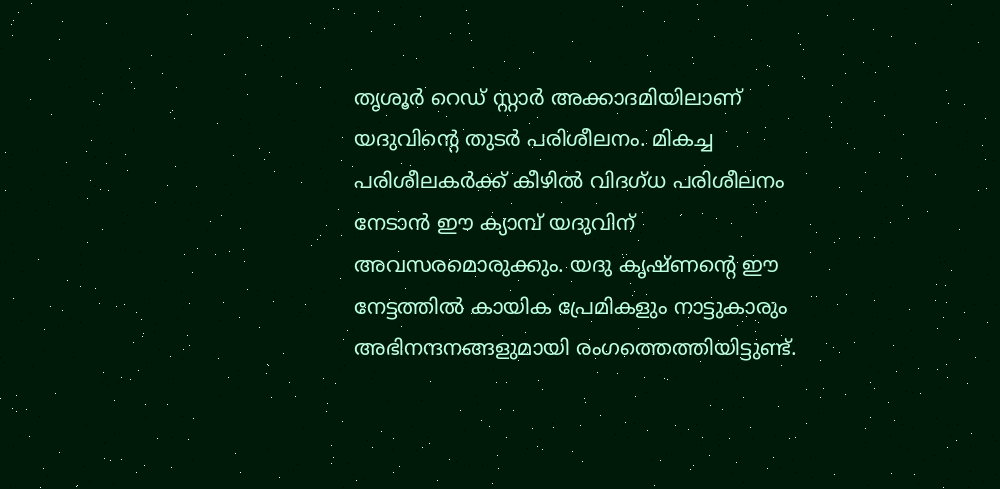തൃശൂർ റെഡ് സ്റ്റാർ അക്കാദമിയിലാണ് യദുവിൻ്റെ തുടർ പരിശീലനം. മികച്ച പരിശീലകർക്ക് കീഴിൽ വിദഗ്ധ പരിശീലനം നേടാൻ ഈ ക്യാമ്പ് യദുവിന് അവസരമൊരുക്കും. യദു കൃഷ്ണന്റെ ഈ നേട്ടത്തിൽ കായിക പ്രേമികളും നാട്ടുകാരും അഭിനന്ദനങ്ങളുമായി രംഗത്തെത്തിയിട്ടുണ്ട്.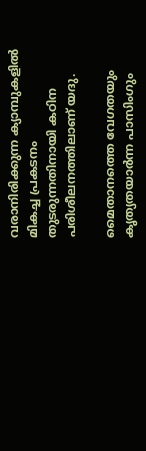വരാനിരിക്കുന്ന ക്യാമ്പുകളിൽ മികച്ച പ്രകടനം തുടരുന്നതിനായി കഠിന പരിശീലനത്തിലാണ് യദു.

മൈതാനത്തെ വേഗതയും കൃത്യതയാർന്ന പാസിംഗും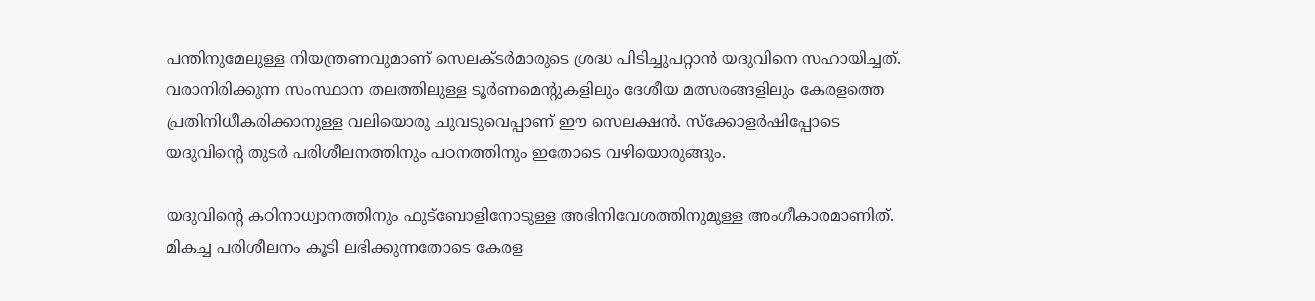പന്തിനുമേലുള്ള നിയന്ത്രണവുമാണ് സെലക്ടർമാരുടെ ശ്രദ്ധ പിടിച്ചുപറ്റാൻ യദുവിനെ സഹായിച്ചത്. വരാനിരിക്കുന്ന സംസ്ഥാന തലത്തിലുള്ള ടൂർണമെന്റുകളിലും ദേശീയ മത്സരങ്ങളിലും കേരളത്തെ പ്രതിനിധീകരിക്കാനുള്ള വലിയൊരു ചുവടുവെപ്പാണ് ഈ സെലക്ഷൻ. സ്ക്കോളർഷിപ്പോടെ യദുവിൻ്റെ തുടർ പരിശീലനത്തിനും പഠനത്തിനും ഇതോടെ വഴിയൊരുങ്ങും.

യദുവിന്റെ കഠിനാധ്വാനത്തിനും ഫുട്ബോളിനോടുള്ള അഭിനിവേശത്തിനുമുള്ള അംഗീകാരമാണിത്. മികച്ച പരിശീലനം കൂടി ലഭിക്കുന്നതോടെ കേരള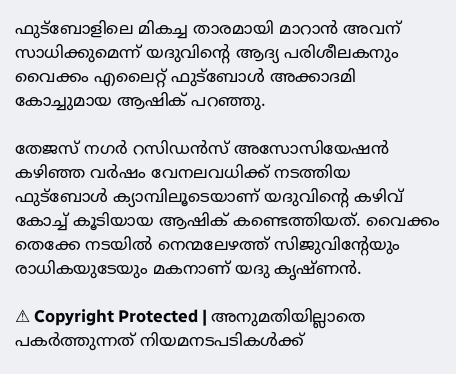ഫുട്ബോളിലെ മികച്ച താരമായി മാറാൻ അവന് സാധിക്കുമെന്ന് യദുവിന്റെ ആദ്യ പരിശീലകനും വൈക്കം എലൈറ്റ് ഫുട്ബോൾ അക്കാദമി കോച്ചുമായ ആഷിക് പറഞ്ഞു.

തേജസ് നഗർ റസിഡൻസ് അസോസിയേഷൻ കഴിഞ്ഞ വർഷം വേനലവധിക്ക് നടത്തിയ ഫുട്ബോൾ ക്യാമ്പിലൂടെയാണ് യദുവിൻ്റെ കഴിവ് കോച്ച് കൂടിയായ ആഷിക് കണ്ടെത്തിയത്. വൈക്കം തെക്കേ നടയിൽ നെന്മലേഴത്ത് സിജുവിൻ്റേയും രാധികയുടേയും മകനാണ് യദു കൃഷ്ണൻ.

⚠ Copyright Protected | അനുമതിയില്ലാതെ പകർത്തുന്നത് നിയമനടപടികൾക്ക്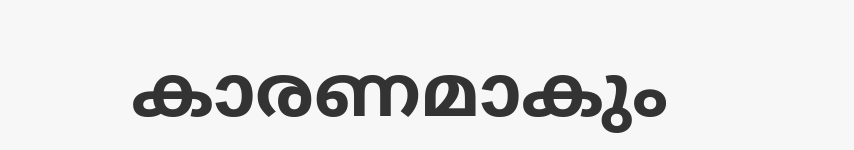കാരണമാകും